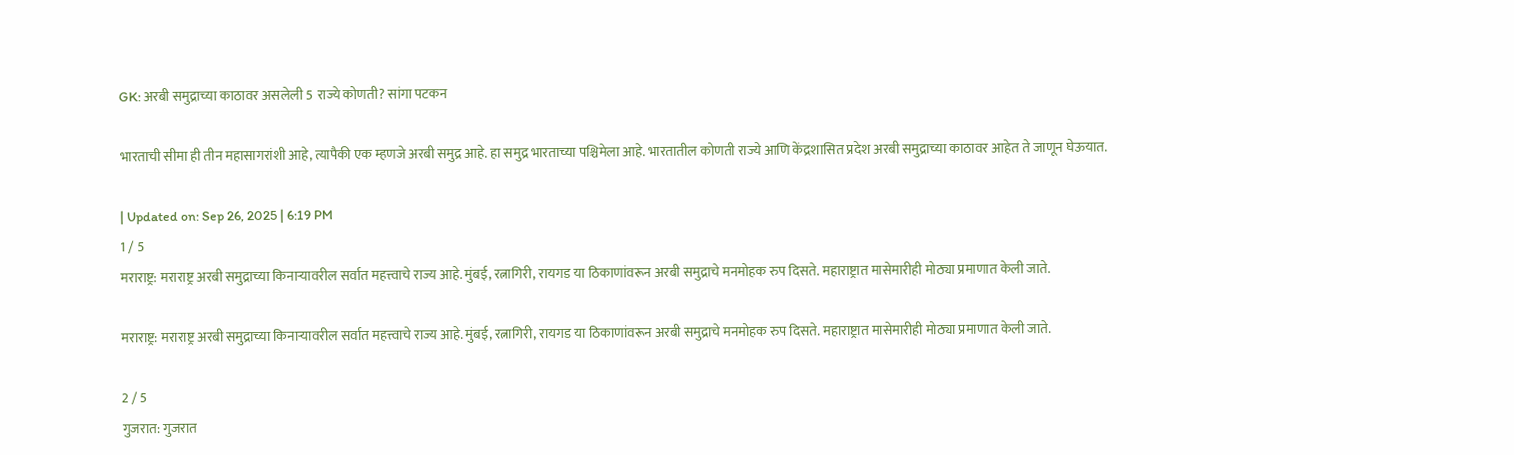GK: अरबी समुद्राच्या काठावर असलेली 5 राज्ये कोणती? सांगा पटकन

भारताची सीमा ही तीन महासागरांशी आहे, त्यापैकी एक म्हणजे अरबी समुद्र आहे. हा समुद्र भारताच्या पश्चिमेला आहे. भारतातील कोणती राज्ये आणि केंद्रशासित प्रदेश अरबी समुद्राच्या काठावर आहेत ते जाणून घेऊयात.

| Updated on: Sep 26, 2025 | 6:19 PM
1 / 5
मराराष्ट्र: मराराष्ट्र अरबी समुद्राच्या किनाऱ्यावरील सर्वात महत्त्वाचे राज्य आहे. मुंबई, रत्नागिरी, रायगड या ठिकाणांवरून अरबी समुद्राचे मनमोहक रुप दिसते. महाराष्ट्रात मासेमारीही मोठ्या प्रमाणात केली जाते.

मराराष्ट्र: मराराष्ट्र अरबी समुद्राच्या किनाऱ्यावरील सर्वात महत्त्वाचे राज्य आहे. मुंबई, रत्नागिरी, रायगड या ठिकाणांवरून अरबी समुद्राचे मनमोहक रुप दिसते. महाराष्ट्रात मासेमारीही मोठ्या प्रमाणात केली जाते.

2 / 5
गुजरात: गुजरात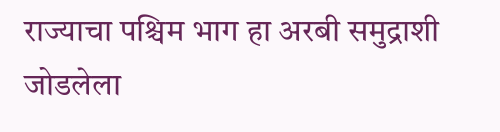राज्याचा पश्चिम भाग हा अरबी समुद्राशी जोडलेला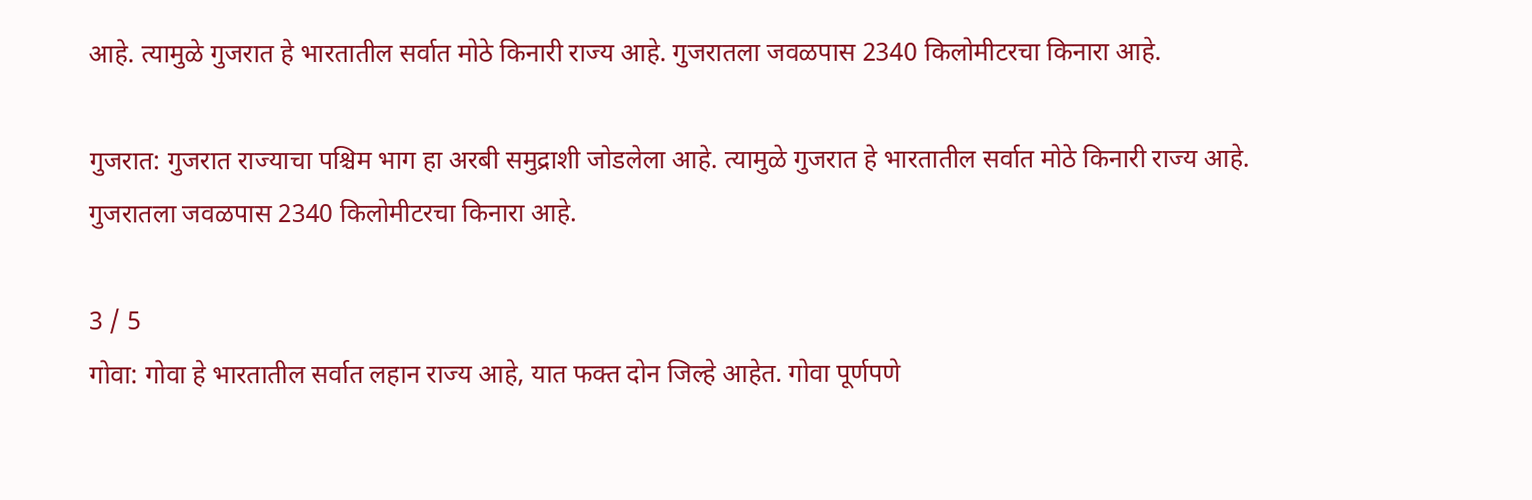आहे. त्यामुळे गुजरात हे भारतातील सर्वात मोठे किनारी राज्य आहे. गुजरातला जवळपास 2340 किलोमीटरचा किनारा आहे.

गुजरात: गुजरात राज्याचा पश्चिम भाग हा अरबी समुद्राशी जोडलेला आहे. त्यामुळे गुजरात हे भारतातील सर्वात मोठे किनारी राज्य आहे. गुजरातला जवळपास 2340 किलोमीटरचा किनारा आहे.

3 / 5
गोवा: गोवा हे भारतातील सर्वात लहान राज्य आहे, यात फक्त दोन जिल्हे आहेत. गोवा पूर्णपणे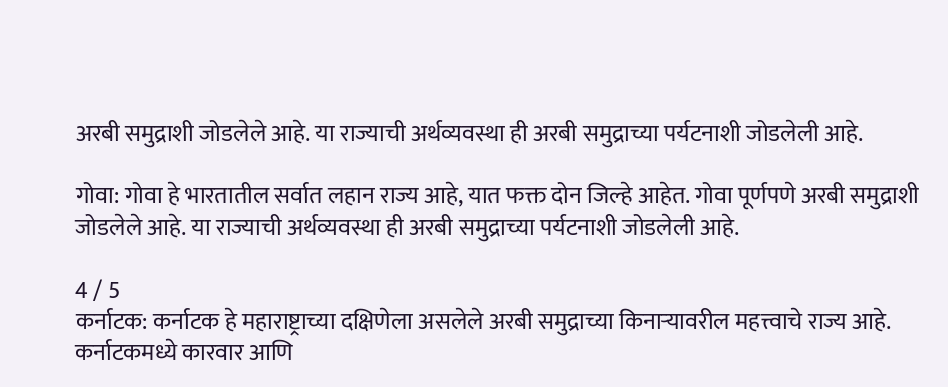अरबी समुद्राशी जोडलेले आहे. या राज्याची अर्थव्यवस्था ही अरबी समुद्राच्या पर्यटनाशी जोडलेली आहे.

गोवा: गोवा हे भारतातील सर्वात लहान राज्य आहे, यात फक्त दोन जिल्हे आहेत. गोवा पूर्णपणे अरबी समुद्राशी जोडलेले आहे. या राज्याची अर्थव्यवस्था ही अरबी समुद्राच्या पर्यटनाशी जोडलेली आहे.

4 / 5
कर्नाटक: कर्नाटक हे महाराष्ट्राच्या दक्षिणेला असलेले अरबी समुद्राच्या किनाऱ्यावरील महत्त्वाचे राज्य आहे.  कर्नाटकमध्ये कारवार आणि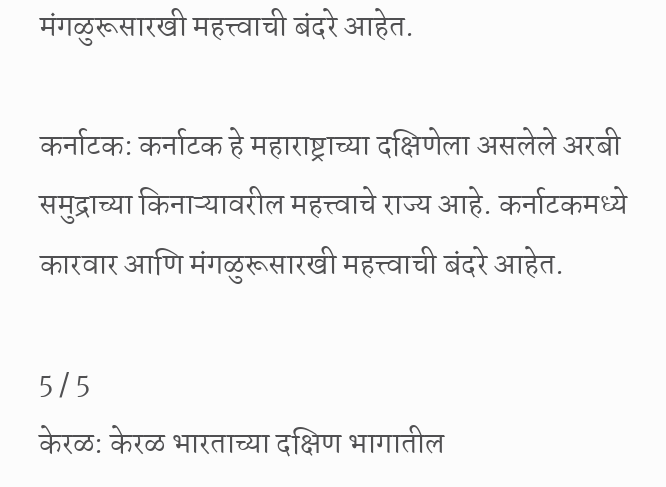मंगळुरूसारखी महत्त्वाची बंदरे आहेत.

कर्नाटक: कर्नाटक हे महाराष्ट्राच्या दक्षिणेला असलेले अरबी समुद्राच्या किनाऱ्यावरील महत्त्वाचे राज्य आहे. कर्नाटकमध्ये कारवार आणि मंगळुरूसारखी महत्त्वाची बंदरे आहेत.

5 / 5
केरळ: केरळ भारताच्या दक्षिण भागातील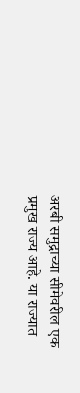अरबी समुद्राच्या सीमेवरील एक प्रमुख राज्य आहे. या राज्यात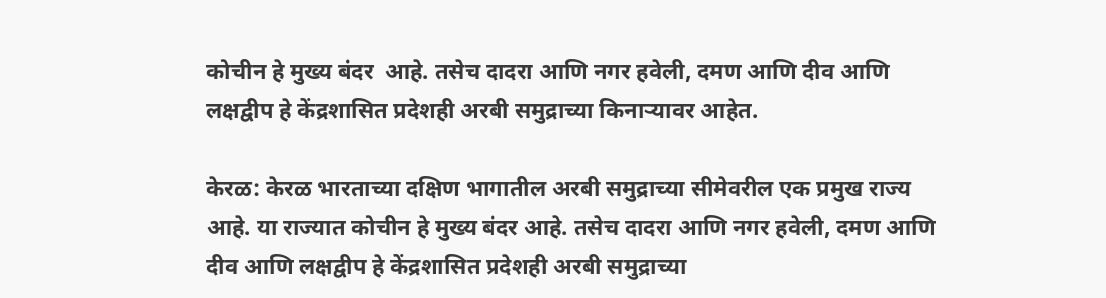कोचीन हे मुख्य बंदर  आहे. तसेच दादरा आणि नगर हवेली, दमण आणि दीव आणि लक्षद्वीप हे केंद्रशासित प्रदेशही अरबी समुद्राच्या किनाऱ्यावर आहेत.

केरळ: केरळ भारताच्या दक्षिण भागातील अरबी समुद्राच्या सीमेवरील एक प्रमुख राज्य आहे. या राज्यात कोचीन हे मुख्य बंदर आहे. तसेच दादरा आणि नगर हवेली, दमण आणि दीव आणि लक्षद्वीप हे केंद्रशासित प्रदेशही अरबी समुद्राच्या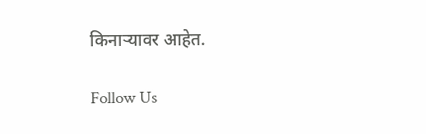किनाऱ्यावर आहेत.

Follow Us